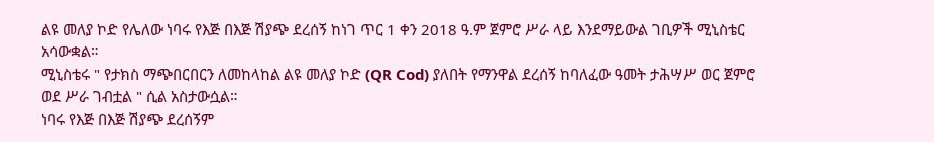ልዩ መለያ ኮድ የሌለው ነባሩ የእጅ በእጅ ሽያጭ ደረሰኝ ከነገ ጥር 1 ቀን 2018 ዓ.ም ጀምሮ ሥራ ላይ እንደማይውል ገቢዎች ሚኒስቴር አሳውቋል።
ሚኒስቴሩ " የታክስ ማጭበርበርን ለመከላከል ልዩ መለያ ኮድ (QR Cod) ያለበት የማንዋል ደረሰኝ ከባለፈው ዓመት ታሕሣሥ ወር ጀምሮ ወደ ሥራ ገብቷል " ሲል አስታውሷል።
ነባሩ የእጅ በእጅ ሽያጭ ደረሰኝም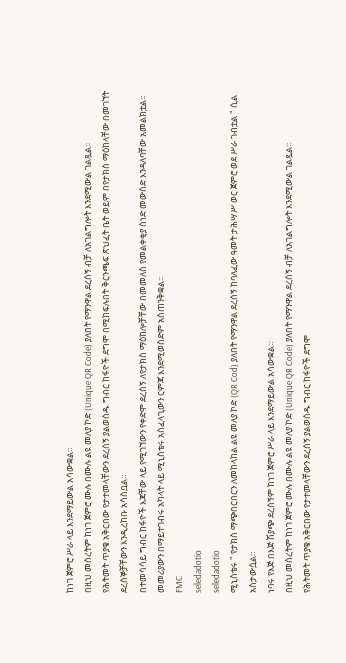ከነገ ጀምሮ ሥራ ላይ እንደማይውል አሳውቋል።
በዚህ መሰረትም ከነገ ጀምሮ ሙሉ በሙሉ ልዩ መለያ ኮድ (Unique QR Code) ያለበት የማንዋል ደረሰኝ ብቻ ለአገልግሎት እንደሚውል ገልጿል፡፡
የሕትመት ጥያቄ አቅርበው የታተመላቸውን ደረሰኝ ያልወሰዱ ግብር ከፋዮች ደግሞ በሚከፍሉበት ቅርንጫፍ ጽህፈት ቤት ወይም በየታክስ ማዕከላቸው በመገኘት ደረሰኞቻቸውን እንዲረከቡ አሳስቧል።
በተመሳሳይ ግብር ከፋዮች እጃቸው ላይ የሚገኘውን የቀድሞ ደረሰኝ ለየታክስ ማዕከሎቻቸው በመመለስ የመልቀቂያ ሰነድ መውሰድ እንዳለባቸው አመልክቷል፡፡
መመሪያውን በማይተገብሩ አካላት ላይ ሚኒስቴሩ አስፈላጊውን ርምጃ እንደሚወስድም አስጠንቅቋል።
FMC
seledadotio
seledadotio
ሚኒስቴሩ " የታክስ ማጭበርበርን ለመከላከል ልዩ መለያ ኮድ (QR Cod) ያለበት የማንዋል ደረሰኝ ከባለፈው ዓመት ታሕሣሥ ወር ጀምሮ ወደ ሥራ ገብቷል " ሲል አስታውሷል።
ነባሩ የእጅ በእጅ ሽያጭ ደረሰኝም ከነገ ጀምሮ ሥራ ላይ እንደማይውል አሳውቋል።
በዚህ መሰረትም ከነገ ጀምሮ ሙሉ በሙሉ ልዩ መለያ ኮድ (Unique QR Code) ያለበት የማንዋል ደረሰኝ ብቻ ለአገልግሎት እንደሚውል ገልጿል፡፡
የሕትመት ጥያቄ አቅርበው የታተመላቸውን ደረሰኝ ያልወሰዱ ግብር ከፋዮች ደግሞ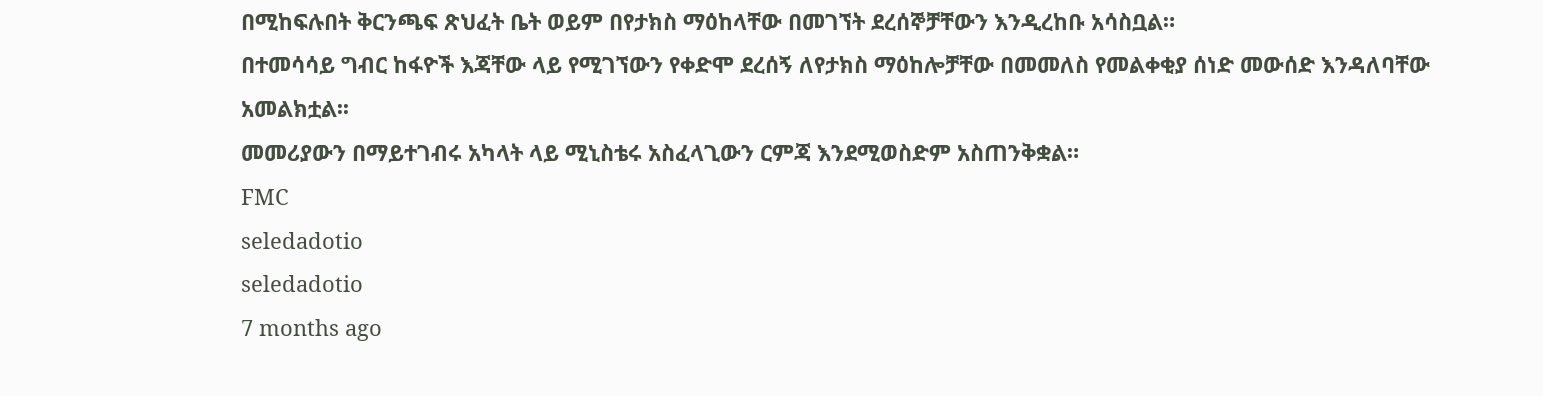በሚከፍሉበት ቅርንጫፍ ጽህፈት ቤት ወይም በየታክስ ማዕከላቸው በመገኘት ደረሰኞቻቸውን እንዲረከቡ አሳስቧል።
በተመሳሳይ ግብር ከፋዮች እጃቸው ላይ የሚገኘውን የቀድሞ ደረሰኝ ለየታክስ ማዕከሎቻቸው በመመለስ የመልቀቂያ ሰነድ መውሰድ እንዳለባቸው አመልክቷል፡፡
መመሪያውን በማይተገብሩ አካላት ላይ ሚኒስቴሩ አስፈላጊውን ርምጃ እንደሚወስድም አስጠንቅቋል።
FMC
seledadotio
seledadotio
7 months ago